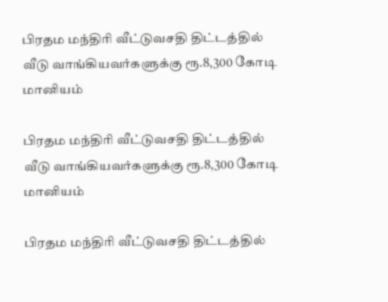பிரதம மந்திரி வீட்டுவசதி திட்டத்தில் வீடு வாங்கியவர்களுக்கு ரூ.8,300 கோடி மானியம்

பிரதம மந்திரி வீட்டுவசதி திட்டத்தில் வீடு வாங்கியவர்களுக்கு ரூ.8,300 கோடி மானியம்

பிரதம மந்திரி வீட்டுவசதி திட்டத்தில்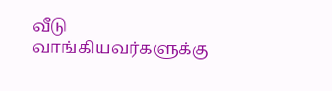வீடு வாங்கியவர்களுக்கு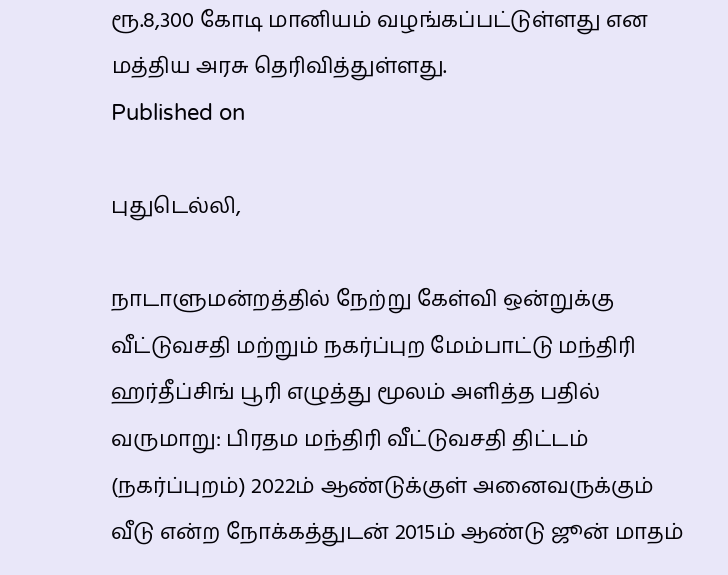ரூ.8,300 கோடி மானியம் வழங்கப்பட்டுள்ளது என மத்திய அரசு தெரிவித்துள்ளது.
Published on

புதுடெல்லி,

நாடாளுமன்றத்தில் நேற்று கேள்வி ஒன்றுக்கு வீட்டுவசதி மற்றும் நகர்ப்புற மேம்பாட்டு மந்திரி ஹர்தீப்சிங் பூரி எழுத்து மூலம் அளித்த பதில் வருமாறு: பிரதம மந்திரி வீட்டுவசதி திட்டம் (நகர்ப்புறம்) 2022ம் ஆண்டுக்குள் அனைவருக்கும் வீடு என்ற நோக்கத்துடன் 2015ம் ஆண்டு ஜூன் மாதம்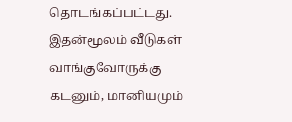தொடங்கப்பட்டது. இதன்மூலம் வீடுகள் வாங்குவோருக்கு கடனும், மானியமும்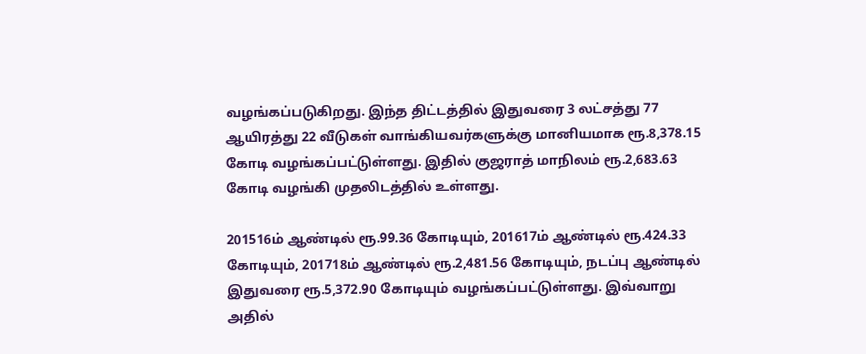வழங்கப்படுகிறது. இந்த திட்டத்தில் இதுவரை 3 லட்சத்து 77 ஆயிரத்து 22 வீடுகள் வாங்கியவர்களுக்கு மானியமாக ரூ.8,378.15 கோடி வழங்கப்பட்டுள்ளது. இதில் குஜராத் மாநிலம் ரூ.2,683.63 கோடி வழங்கி முதலிடத்தில் உள்ளது.

201516ம் ஆண்டில் ரூ.99.36 கோடியும், 201617ம் ஆண்டில் ரூ.424.33 கோடியும், 201718ம் ஆண்டில் ரூ.2,481.56 கோடியும், நடப்பு ஆண்டில் இதுவரை ரூ.5,372.90 கோடியும் வழங்கப்பட்டுள்ளது. இவ்வாறு அதில்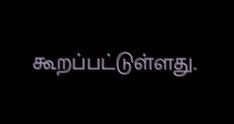கூறப்பட்டுள்ளது.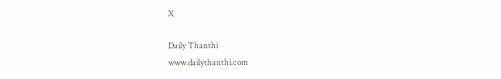X

Daily Thanthi
www.dailythanthi.com